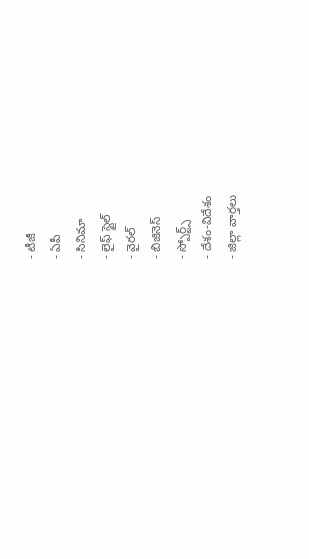- టీజీ
- ఏపీ
- సినిమా
- లైఫ్ స్టైల్
- వైరల్
- బిజినెస్
- స్పోర్ట్స్
- దేశం-విదేశం
- జిల్లా వార్తలు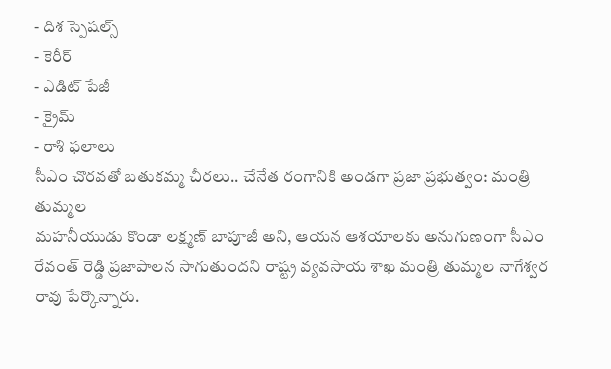- దిశ స్పెషల్స్
- కెరీర్
- ఎడిట్ పేజీ
- క్రైమ్
- రాశి ఫలాలు
సీఎం చొరవతో బతుకమ్మ చీరలు.. చేనేత రంగానికి అండగా ప్రజా ప్రభుత్వం: మంత్రి తుమ్మల
మహనీయుడు కొండా లక్ష్మణ్ బాపూజీ అని, ఆయన ఆశయాలకు అనుగుణంగా సీఎం రేవంత్ రెడ్డి ప్రజాపాలన సాగుతుందని రాష్ట్ర వ్యవసాయ శాఖ మంత్రి తుమ్మల నాగేశ్వర రావు పేర్కొన్నారు.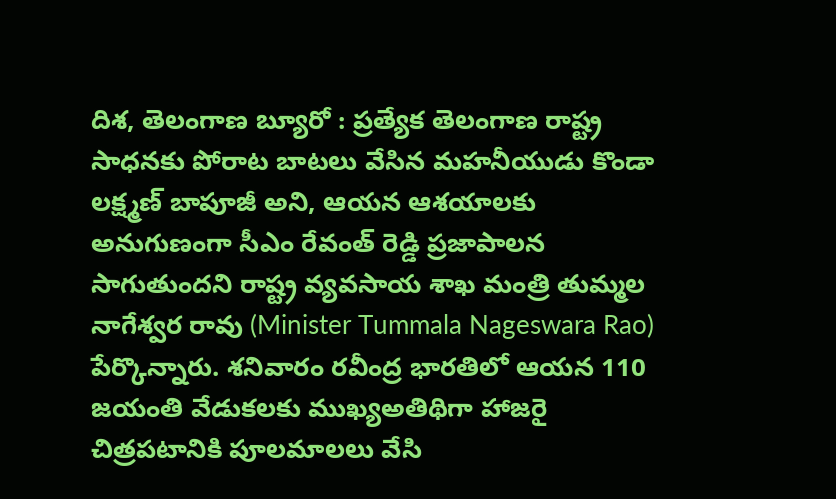దిశ, తెలంగాణ బ్యూరో : ప్రత్యేక తెలంగాణ రాష్ట్ర సాధనకు పోరాట బాటలు వేసిన మహనీయుడు కొండా లక్ష్మణ్ బాపూజీ అని, ఆయన ఆశయాలకు అనుగుణంగా సీఎం రేవంత్ రెడ్డి ప్రజాపాలన సాగుతుందని రాష్ట్ర వ్యవసాయ శాఖ మంత్రి తుమ్మల నాగేశ్వర రావు (Minister Tummala Nageswara Rao) పేర్కొన్నారు. శనివారం రవీంద్ర భారతిలో ఆయన 110 జయంతి వేడుకలకు ముఖ్యఅతిథిగా హాజరై చిత్రపటానికి పూలమాలలు వేసి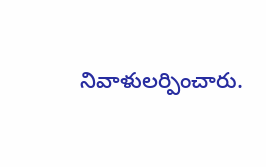నివాళులర్పించారు.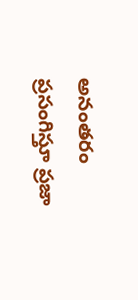అనంతరం ప్రసంగిస్తూ ప్రజా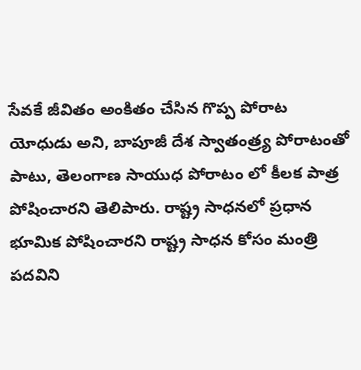సేవకే జీవితం అంకితం చేసిన గొప్ప పోరాట యోధుడు అని, బాపూజీ దేశ స్వాతంత్ర్య పోరాటంతో పాటు, తెలంగాణ సాయుధ పోరాటం లో కీలక పాత్ర పోషించారని తెలిపారు. రాష్ట్ర సాధనలో ప్రధాన భూమిక పోషించారని రాష్ట్ర సాధన కోసం మంత్రి పదవిని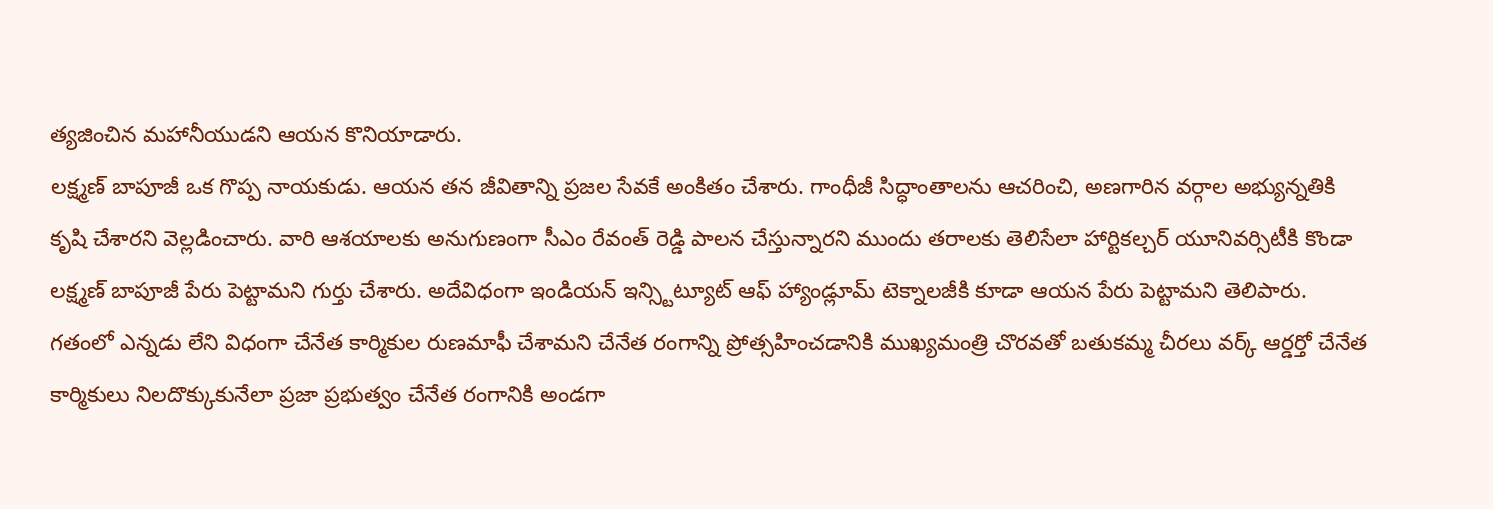త్యజించిన మహానీయుడని ఆయన కొనియాడారు.
లక్ష్మణ్ బాపూజీ ఒక గొప్ప నాయకుడు. ఆయన తన జీవితాన్ని ప్రజల సేవకే అంకితం చేశారు. గాంధీజీ సిద్ధాంతాలను ఆచరించి, అణగారిన వర్గాల అభ్యున్నతికి కృషి చేశారని వెల్లడించారు. వారి ఆశయాలకు అనుగుణంగా సీఎం రేవంత్ రెడ్డి పాలన చేస్తున్నారని ముందు తరాలకు తెలిసేలా హార్టికల్చర్ యూనివర్సిటీకి కొండా లక్ష్మణ్ బాపూజీ పేరు పెట్టామని గుర్తు చేశారు. అదేవిధంగా ఇండియన్ ఇన్స్టిట్యూట్ ఆఫ్ హ్యాండ్లూమ్ టెక్నాలజీకి కూడా ఆయన పేరు పెట్టామని తెలిపారు. గతంలో ఎన్నడు లేని విధంగా చేనేత కార్మికుల రుణమాఫీ చేశామని చేనేత రంగాన్ని ప్రోత్సహించడానికి ముఖ్యమంత్రి చొరవతో బతుకమ్మ చీరలు వర్క్ ఆర్డర్తో చేనేత కార్మికులు నిలదొక్కుకునేలా ప్రజా ప్రభుత్వం చేనేత రంగానికి అండగా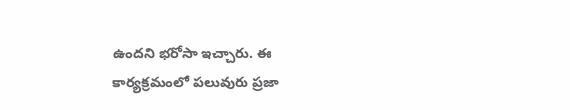ఉందని భరోసా ఇచ్చారు. ఈ కార్యక్రమంలో పలువురు ప్రజా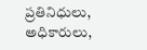ప్రతినిధులు, అధికారులు,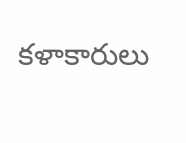కళాకారులు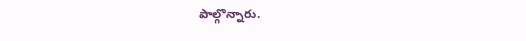పాల్గొన్నారు.